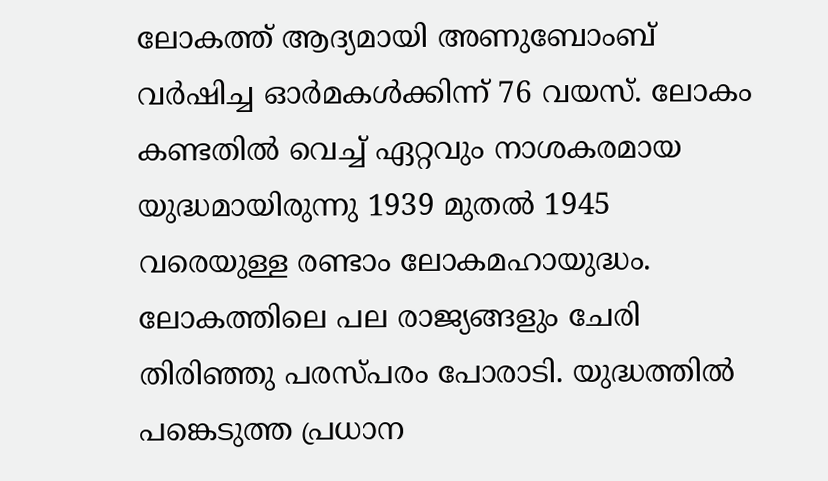ലോകത്ത് ആദ്യമായി അണുബോംബ് വർഷിച്ച ഓര്‍മകള്‍ക്കിന്ന് 76 വയസ്. ലോകം കണ്ടതിൽ വെച്ച് ഏറ്റവും നാശകരമായ യുദ്ധമായിരുന്നു 1939 മുതൽ 1945 വരെയുള്ള രണ്ടാം ലോകമഹായുദ്ധം. ലോകത്തിലെ പല രാജ്യങ്ങളും ചേരി തിരിഞ്ഞു പരസ്പരം പോരാടി. യുദ്ധത്തിൽ പങ്കെടുത്ത പ്രധാന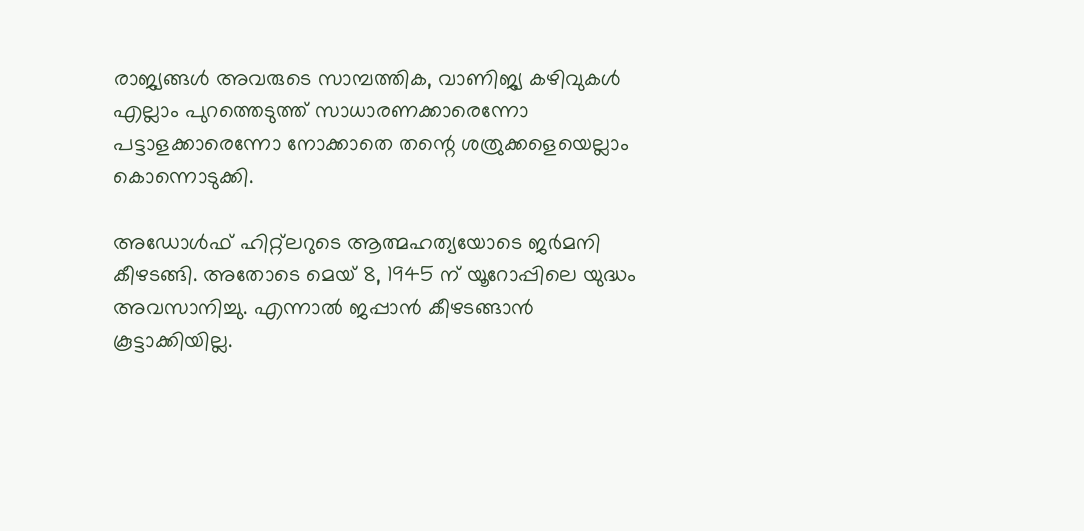രാജ്യങ്ങൾ അവരുടെ സാമ്പത്തിക, വാണിജ്യ കഴിവുകൾ എല്ലാം പുറത്തെടുത്ത് സാധാരണക്കാരെന്നോ പട്ടാളക്കാരെന്നോ നോക്കാതെ തന്റെ ശത്രുക്കളെയെല്ലാം കൊന്നൊടുക്കി.

അഡോൾഫ് ഹിറ്റ്ലറുടെ ആത്മഹത്യയോടെ ജർമനി കീഴടങ്ങി. അതോടെ മെയ് 8, 1945 ന് യൂറോപ്പിലെ യുദ്ധം അവസാനിച്ചു. എന്നാൽ ജപ്പാൻ കീഴടങ്ങാൻ കൂട്ടാക്കിയില്ല.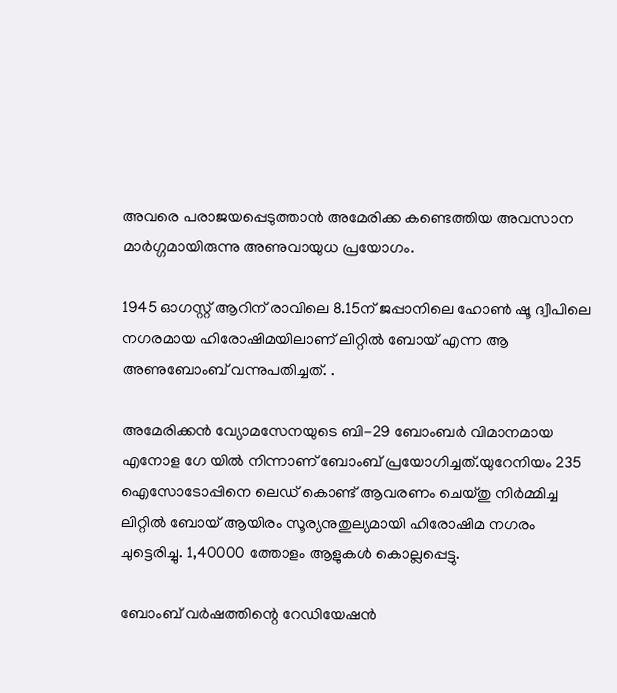അവരെ പരാജയപ്പെടുത്താൻ അമേരിക്ക കണ്ടെത്തിയ അവസാന മാർഗ്ഗമായിരുന്നു അണുവായുധ പ്രയോഗം.

1945 ഓഗസ്റ്റ് ആറിന് രാവിലെ 8.15ന് ജപ്പാനിലെ ഹോണ്‍ ഷൂ ദ്വീപിലെ നഗരമായ ഹിരോഷിമയിലാണ് ലിറ്റിൽ ബോയ് എന്ന ആ അണുബോംബ് വന്നുപതിച്ചത്. .

അമേരിക്കൻ വ്യോമസേനയുടെ ബി-29 ബോംബർ വിമാനമായ എനോള ഗേ യിൽ നിന്നാണ് ബോംബ് പ്രയോഗിച്ചത്.യുറേനിയം 235 ഐസോടോപ്പിനെ ലെഡ് കൊണ്ട് ആവരണം ചെയ്തു നിര്‍മ്മിച്ച ലിറ്റില്‍ ബോയ് ആയിരം സൂര്യനുതുല്യമായി ഹിരോഷിമ നഗരം ചുട്ടെരിച്ചു. 1,40000 ത്തോളം ആളുകള്‍ കൊല്ലപ്പെട്ടു.

ബോംബ് വര്‍ഷത്തിന്റെ റേഡിയേഷന്‍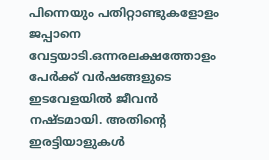പിന്നെയും പതിറ്റാണ്ടുകളോളം ജപ്പാനെ വേട്ടയാടി.ഒന്നരലക്ഷത്തോളം പേര്‍ക്ക് വര്‍ഷങ്ങളുടെ ഇടവേളയില്‍ ജീവന്‍ നഷ്ടമായി. അതിന്റെ ഇരട്ടിയാളുകൾ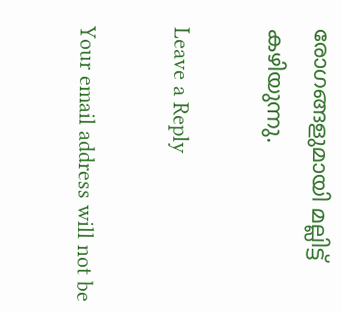രോഗങ്ങളുമായി മല്ലിട്ട് കഴിയുന്നു.

Leave a Reply

Your email address will not be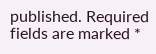published. Required fields are marked *